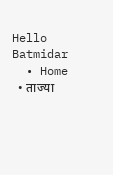Hello Batmidar
  • Home
  • ताज्या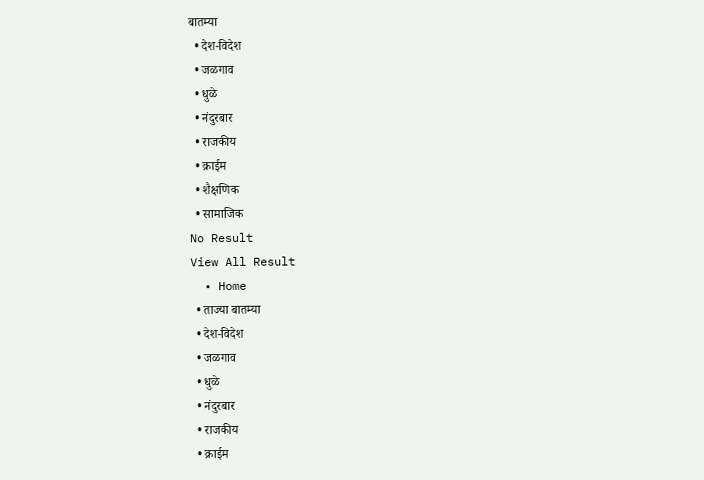बातम्या
  • देश-विदेश
  • जळगाव
  • धुळे
  • नंदुरबार
  • राजकीय
  • क्राईम
  • शैक्षणिक
  • सामाजिक
No Result
View All Result
  • Home
  • ताज्या बातम्या
  • देश-विदेश
  • जळगाव
  • धुळे
  • नंदुरबार
  • राजकीय
  • क्राईम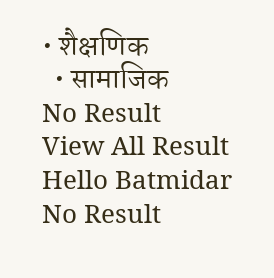• शैक्षणिक
  • सामाजिक
No Result
View All Result
Hello Batmidar
No Result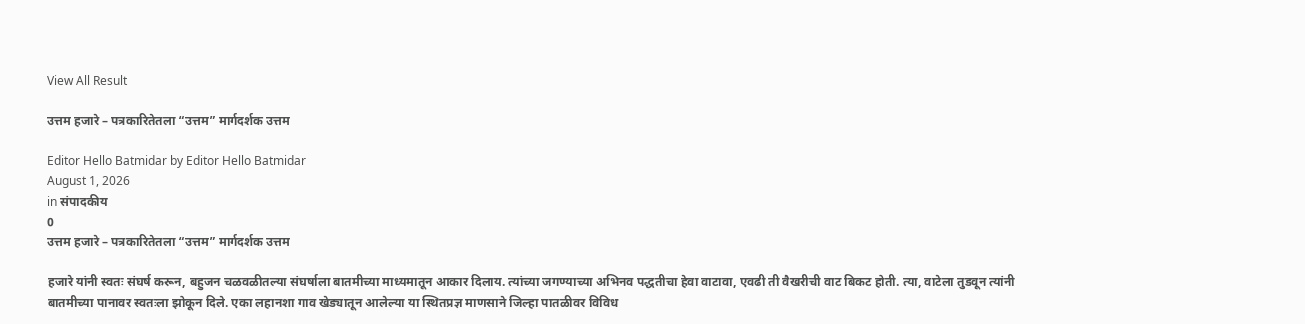View All Result

उत्तम हजारे – पत्रकारितेतला “उत्तम” मार्गदर्शक उत्तम

Editor Hello Batmidar by Editor Hello Batmidar
August 1, 2026
in संपादकीय
0
उत्तम हजारे – पत्रकारितेतला “उत्तम” मार्गदर्शक उत्तम

हजारे यांनी स्वतः संघर्ष करून, बहुजन चळवळीतल्या संघर्षाला बातमीच्या माध्यमातून आकार दिलाय. त्यांच्या जगण्याच्या अभिनव पद्धतीचा हेवा वाटावा, एवढी ती वैखरीची वाट बिकट होती. त्या, वाटेला तुडवून त्यांनी बातमीच्या पानावर स्वतःला झोकून दिले. एका लहानशा गाव खेड्यातून आलेल्या या स्थितप्रज्ञ माणसाने जिल्हा पातळीवर विविध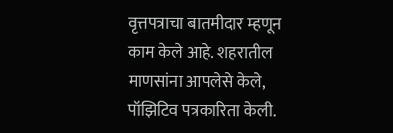वृत्तपत्राचा बातमीदार म्हणून काम केले आहे. शहरातील माणसांना आपलेसे केले, पॉझिटिव पत्रकारिता केली.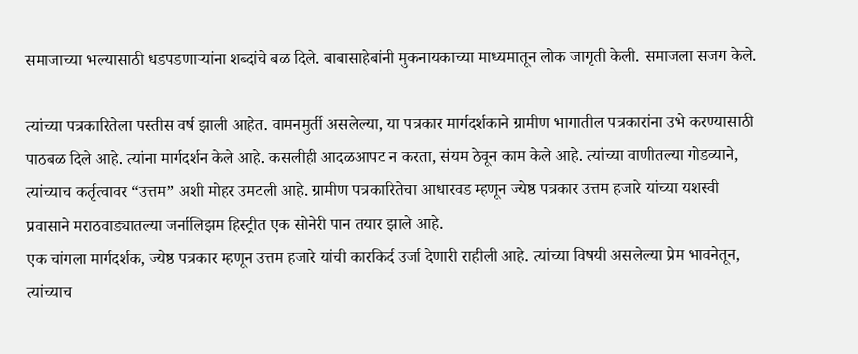समाजाच्या भल्यासाठी धडपडणाऱ्यांना शब्दांचे बळ दिले. बाबासाहेबांनी मुकनायकाच्या माध्यमातून लोक जागृती केली. समाजला सजग केले.

त्यांच्या पत्रकारितेला पस्तीस वर्ष झाली आहेत. वामनमुर्ती असलेल्या, या पत्रकार मार्गदर्शकाने ग्रामीण भागातील पत्रकारांना उभे करण्यासाठी पाठबळ दिले आहे. त्यांना मार्गदर्शन केले आहे. कसलीही आदळआपट न करता, संयम ठेवून काम केले आहे. त्यांच्या वाणीतल्या गोडव्याने, त्यांच्याच कर्तृत्वावर “उत्तम” अशी मोहर उमटली आहे. ग्रामीण पत्रकारितेचा आधारवड म्हणून ज्येष्ठ पत्रकार उत्तम हजारे यांच्या यशस्वी प्रवासाने मराठवाड्यातल्या जर्नालिझम हिस्ट्रीत एक सोनेरी पान तयार झाले आहे.
एक चांगला मार्गदर्शक, ज्येष्ठ पत्रकार म्हणून उत्तम हजारे यांची कारकिर्द उर्जा देणारी राहीली आहे. त्यांच्या विषयी असलेल्या प्रेम भावनेतून, त्यांच्याच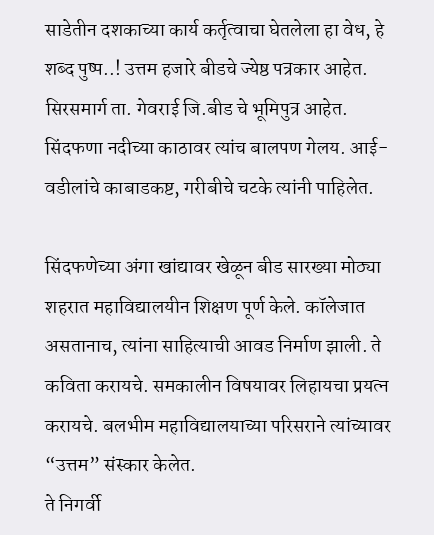साडेतीन दशकाच्या कार्य कर्तृत्वाचा घेतलेला हा वेध, हे शब्द पुष्प..! उत्तम हजारे बीडचे ज्येष्ठ पत्रकार आहेत. सिरसमार्ग ता. गेवराई जि.बीड चे भूमिपुत्र आहेत. सिंदफणा नदीच्या काठावर त्यांच बालपण गेलय. आई-वडीलांचे काबाडकष्ट, गरीबीचे चटके त्यांनी पाहिलेत.

सिंदफणेच्या अंगा खांद्यावर खेळून बीड सारख्या मोठ्या शहरात महाविद्यालयीन शिक्षण पूर्ण केले. कॉलेजात असतानाच, त्यांना साहित्याची आवड निर्माण झाली. ते कविता करायचे. समकालीन विषयावर लिहायचा प्रयत्न करायचे. बलभीम महाविद्यालयाच्या परिसराने त्यांच्यावर “उत्तम” संस्कार केलेत.
ते निगर्वी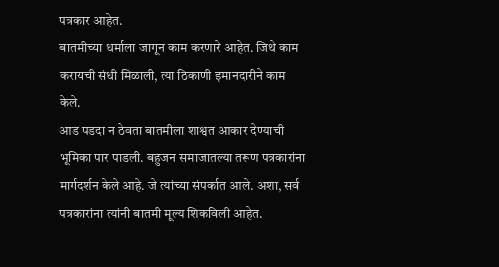पत्रकार आहेत.
बातमीच्या धर्माला जागून काम करणारे आहेत. जिथे काम करायची संधी मिळाली, त्या ठिकाणी इमानदारीने काम केले.
आड पडदा न ठेवता बातमीला शाश्वत आकार देण्याची भूमिका पार पाडली. बहुजन समाजातल्या तरूण पत्रकारांना मार्गदर्शन केले आहे. जे त्यांच्या संपर्कात आले. अशा, सर्व पत्रकारांना त्यांनी बातमी मूल्य शिकविली आहेत.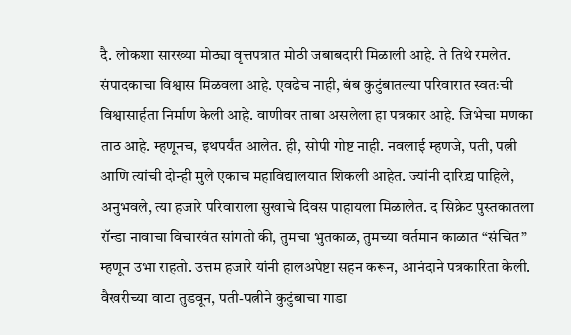दै. लोकशा सारख्या मोठ्या वृत्तपत्रात मोठी जबाबदारी मिळाली आहे. ते तिथे रमलेत. संपादकाचा विश्वास मिळवला आहे. एवढेच नाही, बंब कुटुंबातल्या परिवारात स्वतःची विश्वासार्हता निर्माण केली आहे. वाणीवर ताबा असलेला हा पत्रकार आहे. जिभेचा मणका ताठ आहे. म्हणूनच, इथपर्यंत आलेत. ही, सोपी गोष्ट नाही. नवलाई म्हणजे, पती, पत्नी आणि त्यांची दोन्ही मुले एकाच महाविद्यालयात शिकली आहेत. ज्यांनी दारिद्र्य पाहिले, अनुभवले, त्या हजारे परिवाराला सुखाचे दिवस पाहायला मिळालेत. द सिक्रेट पुस्तकातला रॉन्डा नावाचा विचारवंत सांगतो की, तुमचा भुतकाळ, तुमच्या वर्तमान काळात “संचित” म्हणून उभा राहतो. उत्तम हजारे यांनी हालअपेष्टा सहन करून, आनंदाने पत्रकारिता केली. वैखरीच्या वाटा तुडवून, पती-पत्नीने कुटुंबाचा गाडा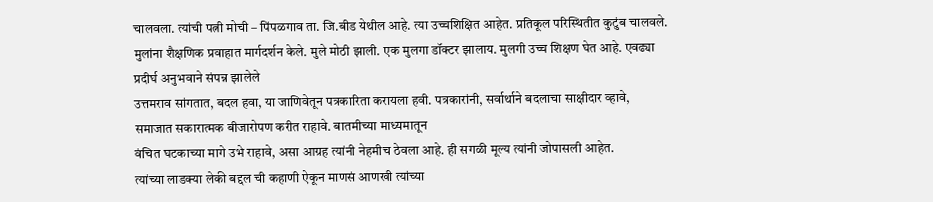चालवला. त्यांची पत्नी मोची – पिंपळगाव ता. जि.बीड येथील आहे. त्या उच्चशिक्षित आहेत. प्रतिकूल परिस्थितीत कुटुंब चालवले. मुलांना शैक्षणिक प्रवाहात मार्गदर्शन केले. मुले मोठी झाली. एक मुलगा डॉक्टर झालाय. मुलगी उच्च शिक्षण घेत आहे. एवढ्या प्रदीर्घ अनुभवाने संपन्न झालेले
उत्तमराव सांगतात, बदल हवा, या जाणिवेतून पत्रकारिता करायला हवी. पत्रकारांनी, सर्वार्थाने बदलाचा साक्षीदार व्हावे, समाजात सकारात्मक बीजारोपण करीत राहावे. बातमीच्या माध्यमातून
वंचित घटकाच्या मागे उभे राहावे, असा आग्रह त्यांनी नेहमीच ठेवला आहे. ही सगळी मूल्य त्यांनी जोपासली आहेत.
त्यांच्या लाडक्या लेकी बद्दल ची कहाणी ऐकून माणसं आणखी त्यांच्या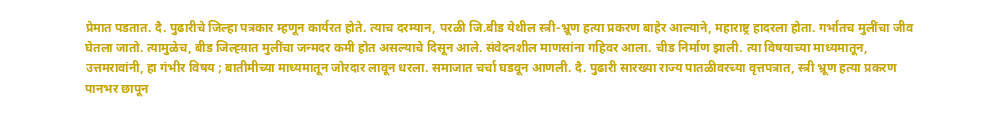प्रेमात पडतात. दै. पुढारीचे जिल्हा पत्रकार म्हणून कार्यरत होते. त्याच दरम्यान, परळी जि.बीड येथील स्त्री-भ्रूण हत्या प्रकरण बाहेर आल्याने, महाराष्ट्र हादरला होता. गर्भातच मुलींचा जीव घेतला जातो. त्यामुळेच, बीड जिल्ह्य़ात मुलींचा जन्मदर कमी होत असल्याचे दिसून आले. संवेदनशील माणसांना गहिवर आला. चीड निर्माण झाली. त्या विषयाच्या माध्यमातून,
उत्तमरावांनी, हा गंभीर विषय ; बातीमीच्या माध्यमातून जोरदार लावून धरला. समाजात चर्चा घडवून आणली. दै. पुढारी सारख्या राज्य पातळीवरच्या वृत्तपत्रात, स्त्री भ्रूण हत्या प्रकरण पानभर छापून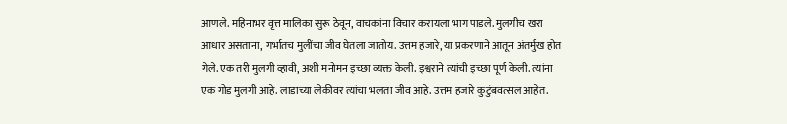आणले. महिनाभर वृत्त मालिका सुरू ठेवून, वाचकांना विचार करायला भाग पाडले. मुलगीच खरा आधार असताना, गर्भातच मुलींचा जीव घेतला जातोय. उत्तम हजारे, या प्रकरणाने आतून अंतर्मुख होत गेले. एक तरी मुलगी व्हावी, अशी मनोमन इच्छा व्यक्त केली. इश्वराने त्यांची इच्छा पूर्ण केली. त्यांना एक गोड मुलगी आहे. लाडाच्या लेकीवर त्यांचा भलता जीव आहे. उत्तम हजारे कुटुंबवत्सल आहेत.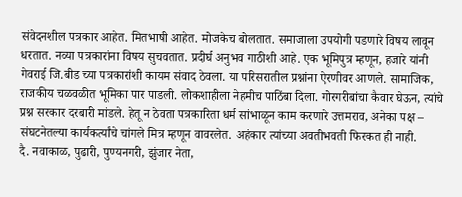संवेदनशील पत्रकार आहेत. मितभाषी आहेत. मोजकेच बोलतात. समाजाला उपयोगी पडणारे विषय लावून धरतात. नव्या पत्रकारांना विषय सुचवतात. प्रदीर्घ अनुभव गाठीशी आहे. एक भूमिपुत्र म्हणून, हजारे यांनी गेवराई जि.बीड च्या पत्रकारांशी कायम संवाद ठेवला. या परिसरातील प्रश्नांना ऐरणीवर आणले. सामाजिक, राजकीय चळवळीत भूमिका पार पाडली. लोकशाहीला नेहमीच पाठिंबा दिला. गोरगरीबांचा कैवार घेऊन, त्यांचे प्रश्न सरकार दरबारी मांडले. हेतू न ठेवता पत्रकारिता धर्म सांभाळून काम करणारे उत्तमराव, अनेका पक्ष – संघटनेतल्या कार्यकर्त्यांचे चांगले मित्र म्हणून वावरलेत. अहंकार त्यांच्या अवतीभवती फिरकत ही नाही.
दै. नवाकाळ, पुढारी, पुण्यनगरी, झुंजार नेता,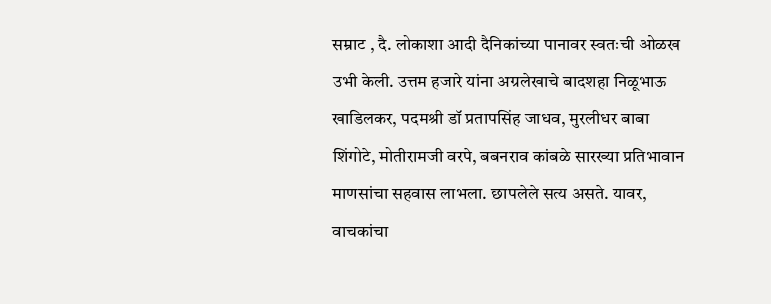सम्राट , दै. लोकाशा आदी दैनिकांच्या पानावर स्वतःची ओळख उभी केली. उत्तम हजारे यांना अग्रलेखाचे बादशहा निळूभाऊ खाडिलकर, पदमश्री डॉ प्रतापसिंह जाधव, मुरलीधर बाबा शिंगोटे, मोतीरामजी वरपे, बबनराव कांबळे सारख्या प्रतिभावान माणसांचा सहवास लाभला. छापलेले सत्य असते. यावर, वाचकांचा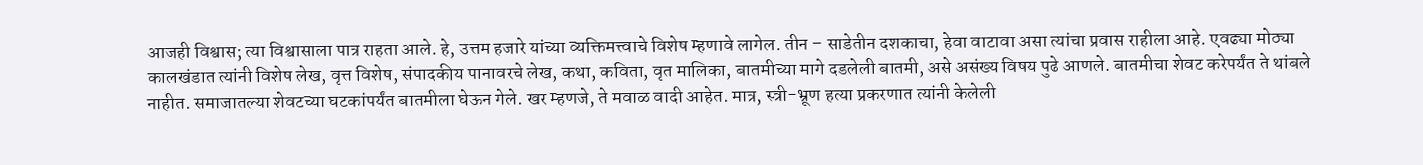आजही विश्वास; त्या विश्वासाला पात्र राहता आले. हे, उत्तम हजारे यांच्या व्यक्तिमत्त्वाचे विशेष म्हणावे लागेल. तीन – साडेतीन दशकाचा, हेवा वाटावा असा त्यांचा प्रवास राहीला आहे. एवढ्या मोठ्या कालखंडात त्यांनी विशेष लेख, वृत्त विशेष, संपादकीय पानावरचे लेख, कथा, कविता, वृत मालिका, बातमीच्या मागे दडलेली बातमी, असे असंख्य विषय पुढे आणले. बातमीचा शेवट करेपर्यंत ते थांबले नाहीत. समाजातल्या शेवटच्या घटकांपर्यंत बातमीला घेऊन गेले. खर म्हणजे, ते मवाळ वादी आहेत. मात्र, स्त्री-भ्रूण हत्या प्रकरणात त्यांनी केलेली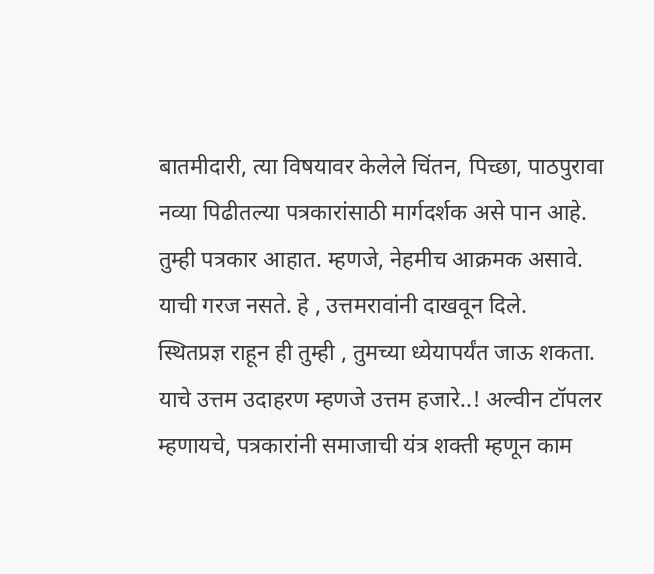बातमीदारी, त्या विषयावर केलेले चिंतन, पिच्छा, पाठपुरावा
नव्या पिढीतल्या पत्रकारांसाठी मार्गदर्शक असे पान आहे. तुम्ही पत्रकार आहात. म्हणजे, नेहमीच आक्रमक असावे. याची गरज नसते. हे , उत्तमरावांनी दाखवून दिले.
स्थितप्रज्ञ राहून ही तुम्ही , तुमच्या ध्येयापर्यंत जाऊ शकता. याचे उत्तम उदाहरण म्हणजे उत्तम हजारे..! अल्वीन टॉपलर म्हणायचे, पत्रकारांनी समाजाची यंत्र शक्ती म्हणून काम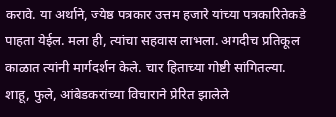करावे. या अर्थाने, ज्येष्ठ पत्रकार उत्तम हजारे यांच्या पत्रकारितेकडे पाहता येईल. मला ही, त्यांचा सहवास लाभला. अगदीच प्रतिकूल काळात त्यांनी मार्गदर्शन केले. चार हिताच्या गोष्टी सांगितल्या.
शाहू, फुले, आंबेडकरांच्या विचाराने प्रेरित झालेले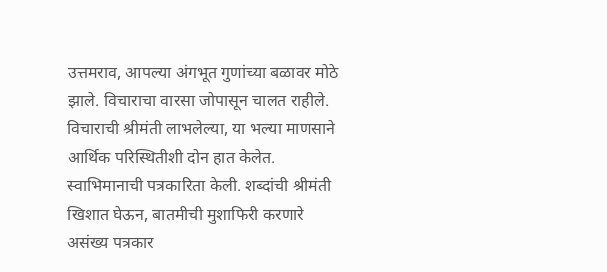उत्तमराव, आपल्या अंगभूत गुणांच्या बळावर मोठे झाले. विचाराचा वारसा जोपासून चालत राहीले. विचाराची श्रीमंती लाभलेल्या, या भल्या माणसाने आर्थिक परिस्थितीशी दोन हात केलेत. स्वाभिमानाची पत्रकारिता केली. शब्दांची श्रीमंती खिशात घेऊन, बातमीची मुशाफिरी करणारे असंख्य पत्रकार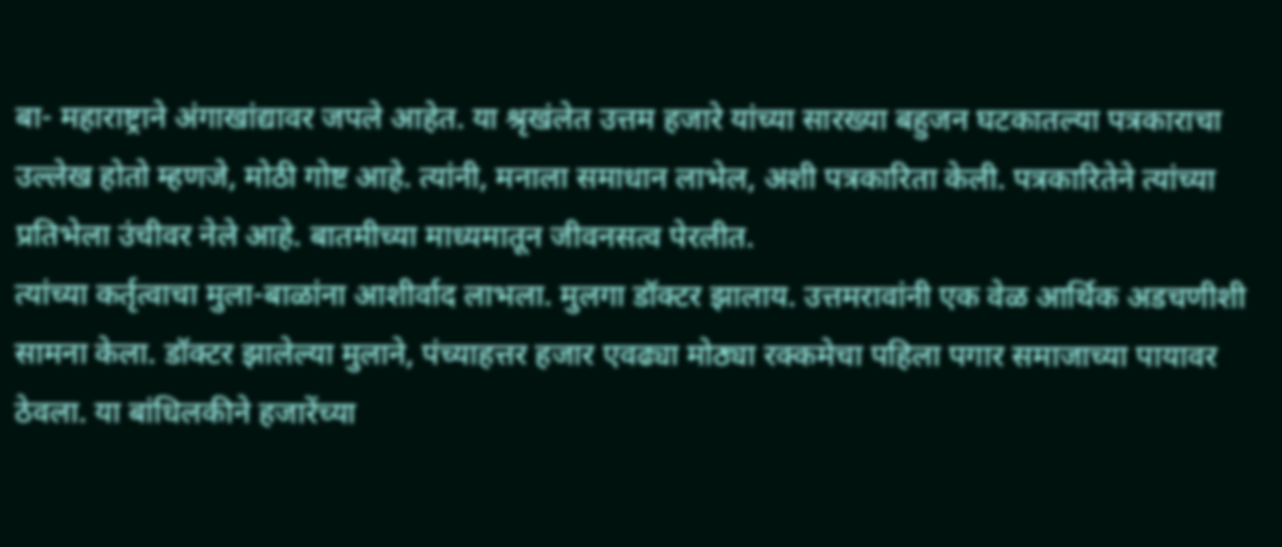बा- महाराष्ट्राने अंगाखांद्यावर जपले आहेत. या श्रृखंलेत उत्तम हजारे यांच्या सारख्या बहुजन घटकातल्या पत्रकाराचा उल्लेख होतो म्हणजे, मोठी गोष्ट आहे. त्यांनी, मनाला समाधान लाभेल, अशी पत्रकारिता केली. पत्रकारितेने त्यांच्या प्रतिभेला उंचीवर नेले आहे. बातमीच्या माध्यमातून जीवनसत्व पेरलीत.
त्यांच्या कर्तृत्वाचा मुला-बाळांना आशीर्वाद लाभला. मुलगा डॉक्टर झालाय. उत्तमरावांनी एक वेळ आर्थिक अडचणीशी सामना केला. डॉक्टर झालेल्या मुलाने, पंच्याहत्तर हजार एवढ्या मोठ्या रक्कमेचा पहिला पगार समाजाच्या पायावर ठेवला. या बांधिलकीने हजारेंच्या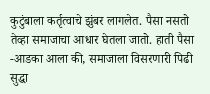कुटुंबाला कर्तृत्वाचे झुंबर लागलेत. पैसा नसतो तेव्हा समाजाचा आधार घेतला जातो. हाती पैसा -आडका आला की, समाजाला विसरणारी पिढी सुद्धा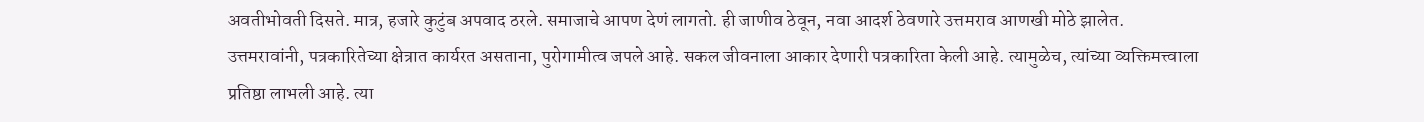अवतीभोवती दिसते. मात्र, हजारे कुटुंब अपवाद ठरले. समाजाचे आपण देणं लागतो. ही जाणीव ठेवून, नवा आदर्श ठेवणारे उत्तमराव आणखी मोठे झालेत.
उत्तमरावांनी, पत्रकारितेच्या क्षेत्रात कार्यरत असताना, पुरोगामीत्व जपले आहे. सकल जीवनाला आकार देणारी पत्रकारिता केली आहे. त्यामुळेच, त्यांच्या व्यक्तिमत्त्वाला प्रतिष्ठा लाभली आहे. त्या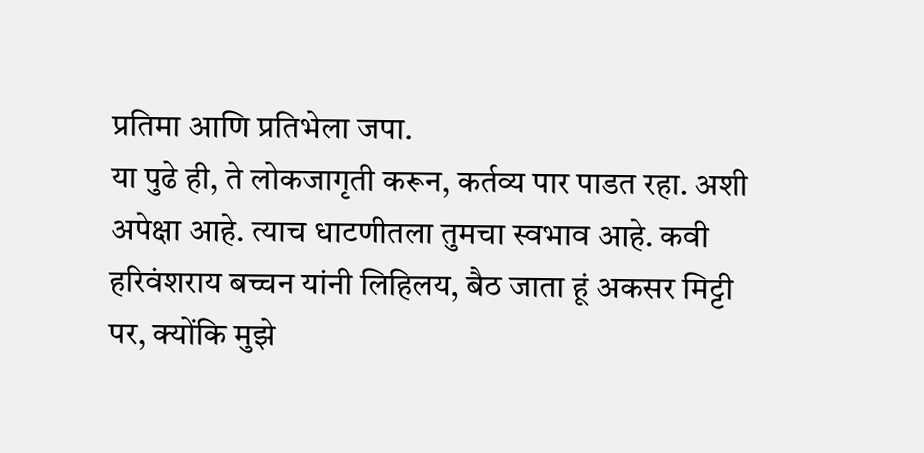प्रतिमा आणि प्रतिभेला जपा.
या पुढे ही, ते लोकजागृती करून, कर्तव्य पार पाडत रहा. अशी अपेक्षा आहे. त्याच धाटणीतला तुमचा स्वभाव आहे. कवी हरिवंशराय बच्चन यांनी लिहिलय, बैठ जाता हूं अकसर मिट्टी पर, क्योंकि मुझे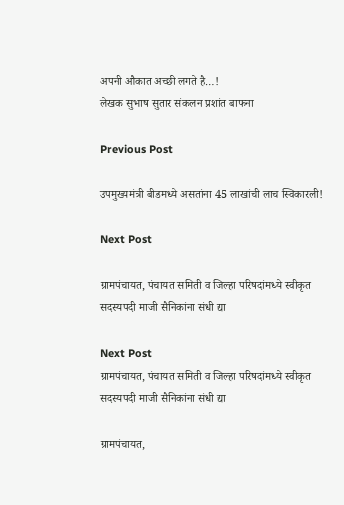अपनी औकात अच्छी लगते है…!
लेखक सुभाष सुतार संकलन प्रशांत बाफना

Previous Post

उपमुख्यमंत्री बीडमध्ये असतांना 45 लाखांची लाच स्विकारली!

Next Post

ग्रामपंचायत, पंचायत समिती व जिल्हा परिषदांमध्ये स्वीकृत सदस्यपदी माजी सैनिकांना संधी द्या

Next Post
ग्रामपंचायत, पंचायत समिती व जिल्हा परिषदांमध्ये स्वीकृत सदस्यपदी माजी सैनिकांना संधी द्या

ग्रामपंचायत,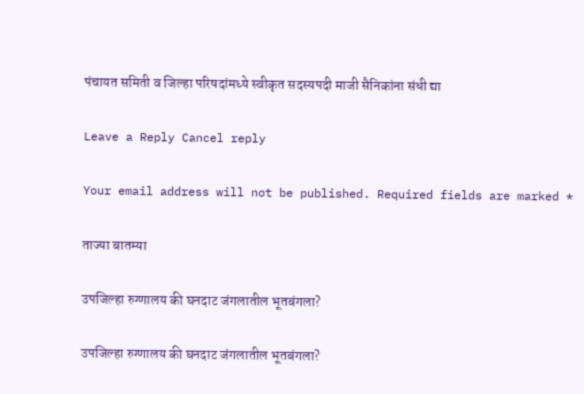पंचायत समिती व जिल्हा परिषदांमध्ये स्वीकृत सदस्यपदी माजी सैनिकांना संधी द्या

Leave a Reply Cancel reply

Your email address will not be published. Required fields are marked *

ताज्या बातम्या

उपजिल्हा रुग्णालय की घनदाट जंगलातील भूतबंगला?

उपजिल्हा रुग्णालय की घनदाट जंगलातील भूतबंगला?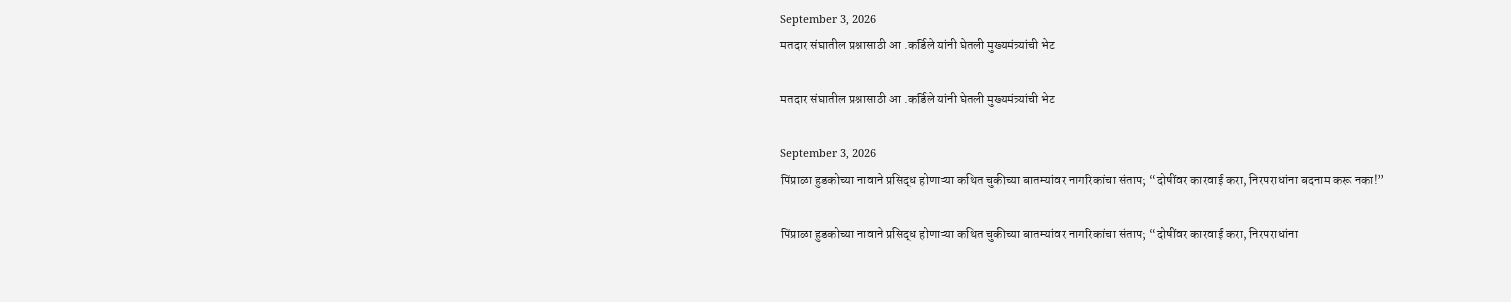September 3, 2026
मतदार संघातील प्रश्नासाठी आ .कर्डिले यांनी घेतली मुख्यमंत्र्यांची भेट

मतदार संघातील प्रश्नासाठी आ .कर्डिले यांनी घेतली मुख्यमंत्र्यांची भेट

September 3, 2026
पिंप्राळा हुडकोच्या नावाने प्रसिद्ध होणाऱ्या कथित चुकीच्या बातम्यांवर नागरिकांचा संताप; “दोषींवर कारवाई करा, निरपराधांना बदनाम करू नका!”

पिंप्राळा हुडकोच्या नावाने प्रसिद्ध होणाऱ्या कथित चुकीच्या बातम्यांवर नागरिकांचा संताप; “दोषींवर कारवाई करा, निरपराधांना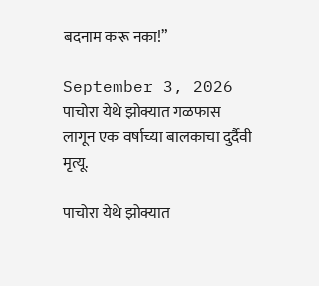बदनाम करू नका!”

September 3, 2026
पाचोरा येथे झोक्यात गळफास लागून एक वर्षाच्या बालकाचा दुर्दैवी मृत्यू.

पाचोरा येथे झोक्यात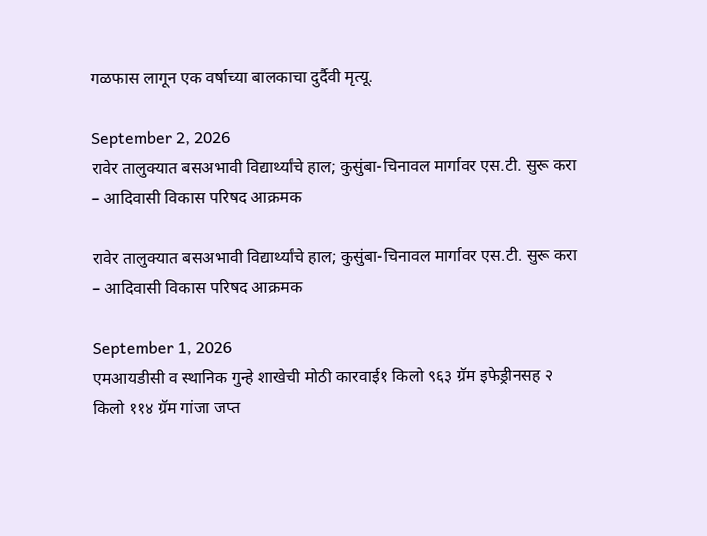गळफास लागून एक वर्षाच्या बालकाचा दुर्दैवी मृत्यू.

September 2, 2026
रावेर तालुक्यात बसअभावी विद्यार्थ्यांचे हाल; कुसुंबा-चिनावल मार्गावर एस.टी. सुरू करा – आदिवासी विकास परिषद आक्रमक

रावेर तालुक्यात बसअभावी विद्यार्थ्यांचे हाल; कुसुंबा-चिनावल मार्गावर एस.टी. सुरू करा – आदिवासी विकास परिषद आक्रमक

September 1, 2026
एमआयडीसी व स्थानिक गुन्हे शाखेची मोठी कारवाई१ किलो ९६३ ग्रॅम इफेड्रीनसह २ किलो ११४ ग्रॅम गांजा जप्त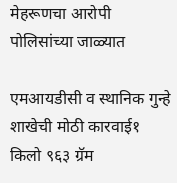मेहरूणचा आरोपी पोलिसांच्या जाळ्यात

एमआयडीसी व स्थानिक गुन्हे शाखेची मोठी कारवाई१ किलो ९६३ ग्रॅम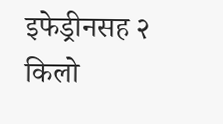इफेड्रीनसह २ किलो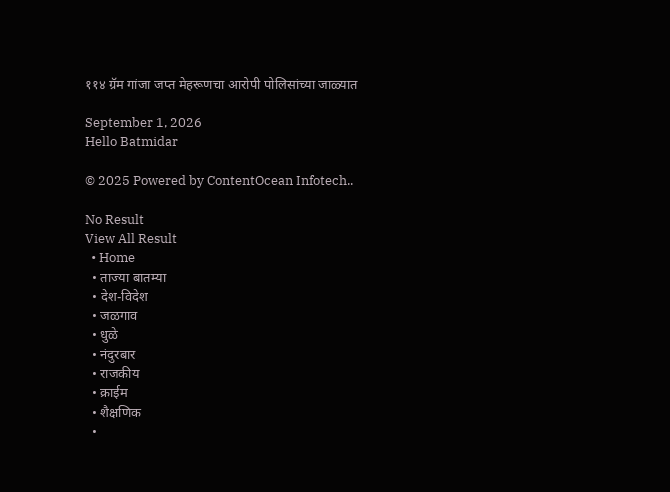११४ ग्रॅम गांजा जप्त मेहरूणचा आरोपी पोलिसांच्या जाळ्यात

September 1, 2026
Hello Batmidar

© 2025 Powered by ContentOcean Infotech..

No Result
View All Result
  • Home
  • ताज्या बातम्या
  • देश-विदेश
  • जळगाव
  • धुळे
  • नंदुरबार
  • राजकीय
  • क्राईम
  • शैक्षणिक
  •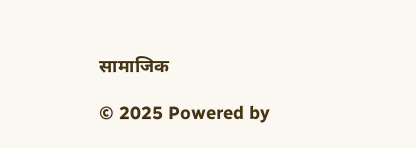सामाजिक

© 2025 Powered by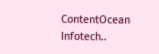ContentOcean Infotech..